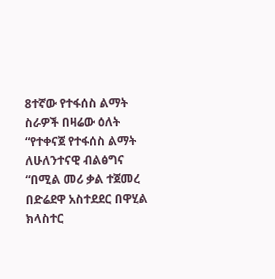8ተኛው የተፋሰስ ልማት ስራዎች በዛሬው ዕለት “የተቀናጀ የተፋሰስ ልማት ለሁለንተናዊ ብልፅግና “በሚል መሪ ቃል ተጀመረ በድሬደዋ አስተደደር በዋሂል ክላስተር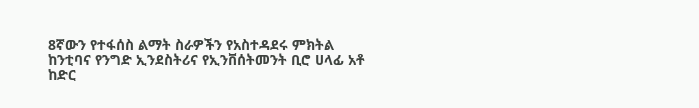8ኛውን የተፋሰስ ልማት ስራዎችን የአስተዳደሩ ምክትል ከንቲባና የንግድ ኢንደስትሪና የኢንቨሰትመንት ቢሮ ሀላፊ አቶ ከድር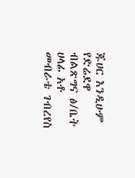ጁሀር እንዲሁም የድሬደዋ ብልጽግና ፅ/ቤት ሀላፊ አቶ መብራቴ ገብረየስ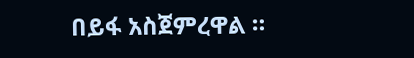በይፋ አስጀምረዋል ።